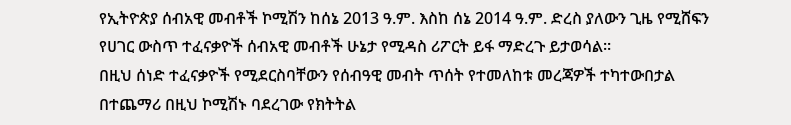የኢትዮጵያ ሰብአዊ መብቶች ኮሚሽን ከሰኔ 2013 ዓ.ም. እስከ ሰኔ 2014 ዓ.ም. ድረስ ያለውን ጊዜ የሚሸፍን የሀገር ውስጥ ተፈናቃዮች ሰብአዊ መብቶች ሁኔታ የሚዳስ ሪፖርት ይፋ ማድረጉ ይታወሳል።
በዚህ ሰነድ ተፈናቃዮች የሚደርስባቸውን የሰብዓዊ መብት ጥሰት የተመለከቱ መረጃዎች ተካተውበታል በተጨማሪ በዚህ ኮሚሽኑ ባደረገው የክትትል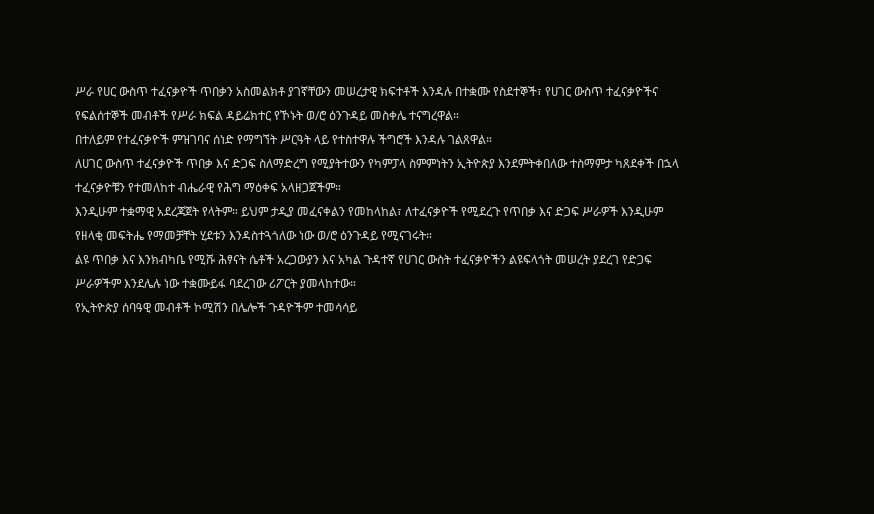ሥራ የሀር ውስጥ ተፈናቃዮች ጥበቃን አስመልክቶ ያገኛቸውን መሠረታዊ ክፍተቶች እንዳሉ በተቋሙ የስደተኞች፣ የሀገር ውስጥ ተፈናቃዮችና የፍልሰተኞች መብቶች የሥራ ክፍል ዳይሬክተር የኾኑት ወ/ሮ ዕንጉዳይ መስቀሌ ተናግረዋል።
በተለይም የተፈናቃዮች ምዝገባና ሰነድ የማግኘት ሥርዓት ላይ የተስተዋሉ ችግሮች እንዳሉ ገልጸዋል።
ለሀገር ውስጥ ተፈናቃዮች ጥበቃ እና ድጋፍ ስለማድረግ የሚያትተውን የካምፓላ ስምምነትን ኢትዮጵያ እንደምትቀበለው ተስማምታ ካጸደቀች በኋላ ተፈናቃዮቹን የተመለከተ ብሔራዊ የሕግ ማዕቀፍ አላዘጋጀችም።
እንዲሁም ተቋማዊ አደረጃጀት የላትም። ይህም ታዲያ መፈናቀልን የመከላከል፣ ለተፈናቃዮች የሚደረጉ የጥበቃ እና ድጋፍ ሥራዎች እንዲሁም የዘላቂ መፍትሔ የማመቻቸት ሂደቱን እንዳስተጓጎለው ነው ወ/ሮ ዕንጉዳይ የሚናገሩት።
ልዩ ጥበቃ እና እንክብካቤ የሚሹ ሕፃናት ሴቶች አረጋውያን እና አካል ጉዳተኛ የሀገር ውስት ተፈናቃዮችን ልዩፍላጎት መሠረት ያደረገ የድጋፍ ሥራዎችም እንደሌሉ ነው ተቋሙይፋ ባደረገው ሪፖርት ያመላከተው።
የኢትዮጵያ ሰባዓዊ መብቶች ኮሚሽን በሌሎች ጉዳዮችም ተመሳሳይ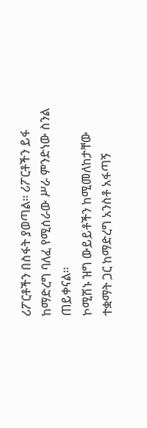ሪፖርቶችን በስፋት ያወጣል። ሪፖርቶችን ይፋ ከማድረግ ባለፈ የሚሰራው ሥራ ምንድነው ስንል ጠይቀናል።
ኮሚሽኑ ዝግ ውይይቶችን ከሚመለከታቸው ተቋማት ጋር ከማድረግ አንስቶ አፋጣኝ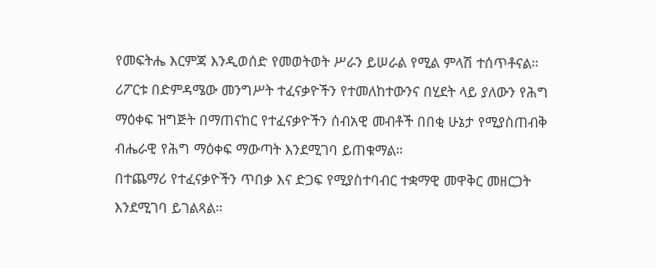የመፍትሔ እርምጃ እንዲወሰድ የመወትወት ሥራን ይሠራል የሚል ምላሽ ተሰጥቶናል።
ሪፖርቱ በድምዳሜው መንግሥት ተፈናቃዮችን የተመለከተውንና በሂደት ላይ ያለውን የሕግ ማዕቀፍ ዝግጅት በማጠናከር የተፈናቃዮችን ሰብአዊ መብቶች በበቂ ሁኔታ የሚያስጠብቅ ብሔራዊ የሕግ ማዕቀፍ ማውጣት እንደሚገባ ይጠቁማል።
በተጨማሪ የተፈናቃዮችን ጥበቃ እና ድጋፍ የሚያስተባብር ተቋማዊ መዋቅር መዘርጋት እንደሚገባ ይገልጻል።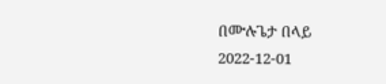በሙሉጌታ በላይ
2022-12-01